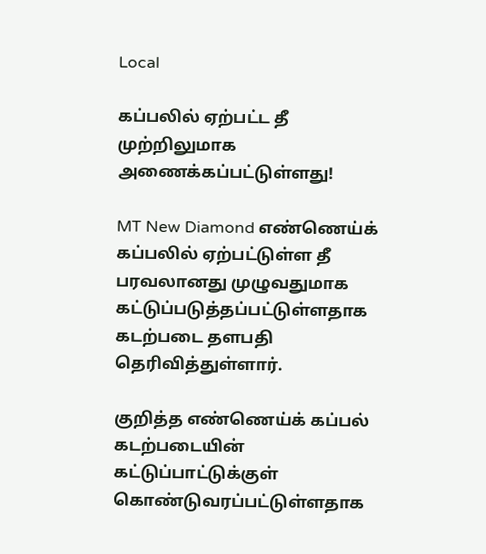Local

கப்பலில் ஏற்பட்ட தீ முற்றிலுமாக அணைக்கப்பட்டுள்ளது!

MT New Diamond எண்ணெய்க் கப்பலில் ஏற்பட்டுள்ள தீ பரவலானது முழுவதுமாக கட்டுப்படுத்தப்பட்டுள்ளதாக கடற்படை தளபதி தெரிவித்துள்ளார்.

குறித்த எண்ணெய்க் கப்பல் கடற்படையின் கட்டுப்பாட்டுக்குள் கொண்டுவரப்பட்டுள்ளதாக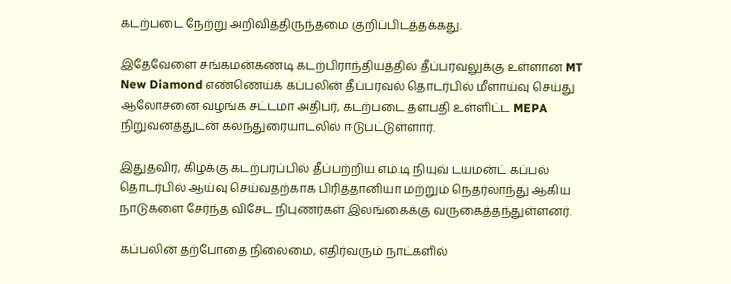கடற்படை நேற்று அறிவித்திருந்தமை குறிப்பிடத்தக்கது.

இதேவேளை சங்கமன்கண்டி கடற்பிராந்தியத்தில் தீப்பரவலுக்கு உள்ளான MT New Diamond எண்ணெய்க் கப்பலின் தீப்பரவல் தொடர்பில் மீளாய்வு செய்து ஆலோசனை வழங்க சட்டமா அதிபர், கடற்படை தளபதி உள்ளிட்ட MEPA நிறுவனத்துடன் கலந்துரையாடலில் ஈடுபட்டுள்ளார்.

இதுதவிர, கிழக்கு கடற்பரப்பில் தீப்பற்றிய எம்.டி நியுவ் டயமன்ட் கப்பல் தொடர்பில் ஆய்வு செய்வதற்காக பிரித்தானியா மற்றும் நெதர்லாந்து ஆகிய நாடுகளை சேர்ந்த விசேட நிபுணர்கள் இலங்கைக்கு வருகைத்தந்துள்ளனர்.

கப்பலின் தற்போதை நிலைமை, எதிர்வரும் நாட்களில்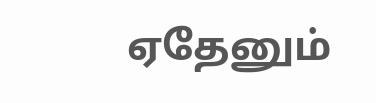ஏதேனும்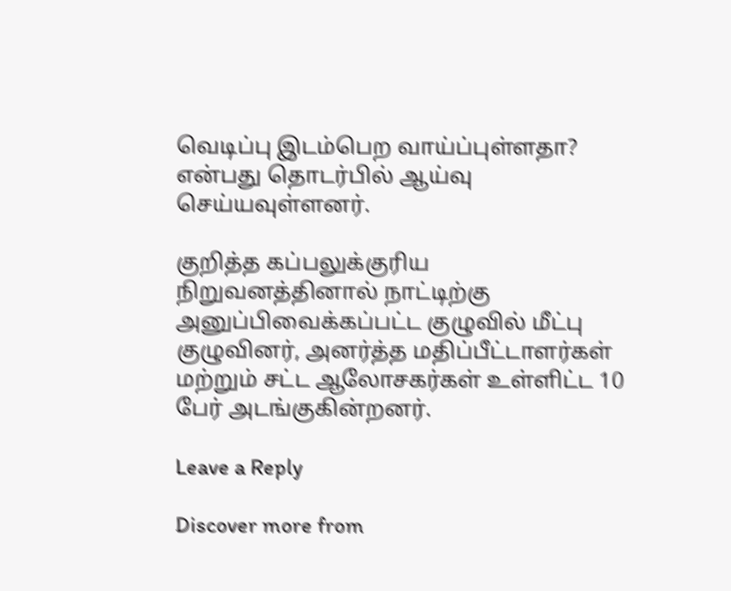வெடிப்பு இடம்பெற வாய்ப்புள்ளதா? என்பது தொடர்பில் ஆய்வு செய்யவுள்ளனர்.

குறித்த கப்பலுக்குரிய நிறுவனத்தினால் நாட்டிற்கு அனுப்பிவைக்கப்பட்ட குழுவில் மீட்பு குழுவினர், அனர்த்த மதிப்பீட்டாளர்கள் மற்றும் சட்ட ஆலோசகர்கள் உள்ளிட்ட 10 பேர் அடங்குகின்றனர்.

Leave a Reply

Discover more from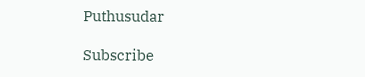Puthusudar

Subscribe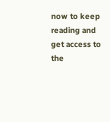now to keep reading and get access to the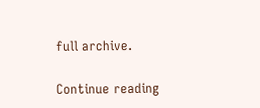full archive.

Continue reading